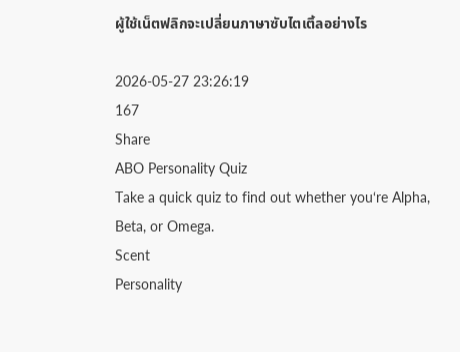ผู้ใช้เน็ตฟลิกจะเปลี่ยนภาษาซับไตเติ้ลอย่างไร

2026-05-27 23:26:19
167
Share
ABO Personality Quiz
Take a quick quiz to find out whether you‘re Alpha, Beta, or Omega.
Scent
Personality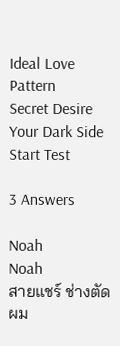Ideal Love Pattern
Secret Desire
Your Dark Side
Start Test

3 Answers

Noah
Noah
สายแชร์ ช่างตัดผม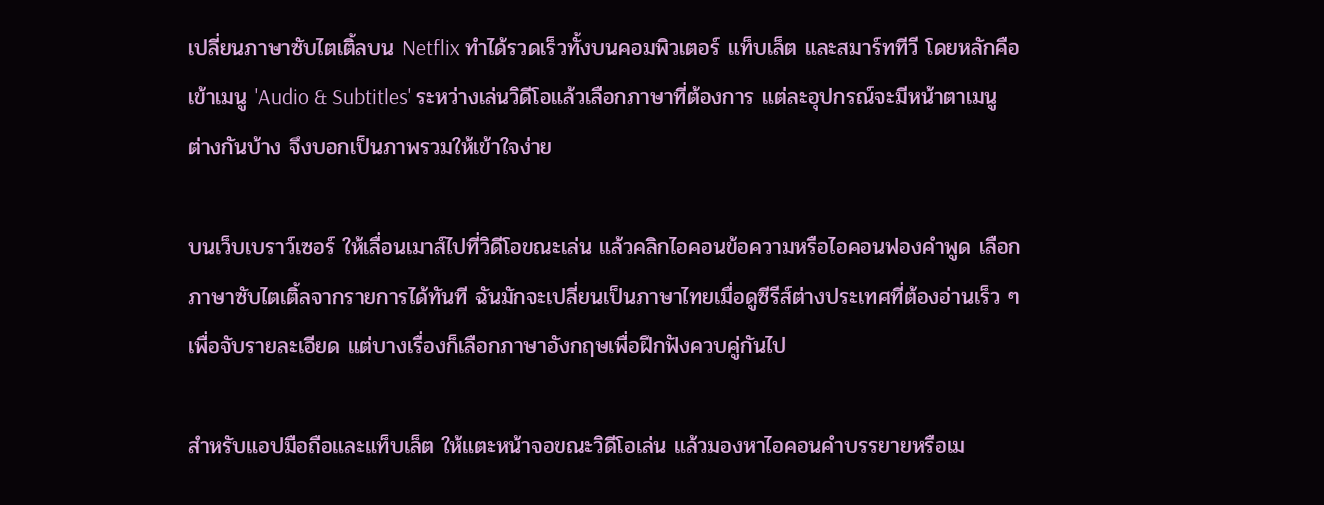เปลี่ยนภาษาซับไตเติ้ลบน Netflix ทำได้รวดเร็วทั้งบนคอมพิวเตอร์ แท็บเล็ต และสมาร์ททีวี โดยหลักคือเข้าเมนู 'Audio & Subtitles' ระหว่างเล่นวิดีโอแล้วเลือกภาษาที่ต้องการ แต่ละอุปกรณ์จะมีหน้าตาเมนูต่างกันบ้าง จึงบอกเป็นภาพรวมให้เข้าใจง่าย

บนเว็บเบราว์เซอร์ ให้เลื่อนเมาส์ไปที่วิดีโอขณะเล่น แล้วคลิกไอคอนข้อความหรือไอคอนฟองคำพูด เลือกภาษาซับไตเติ้ลจากรายการได้ทันที ฉันมักจะเปลี่ยนเป็นภาษาไทยเมื่อดูซีรีส์ต่างประเทศที่ต้องอ่านเร็ว ๆ เพื่อจับรายละเอียด แต่บางเรื่องก็เลือกภาษาอังกฤษเพื่อฝึกฟังควบคู่กันไป

สำหรับแอปมือถือและแท็บเล็ต ให้แตะหน้าจอขณะวิดีโอเล่น แล้วมองหาไอคอนคำบรรยายหรือเม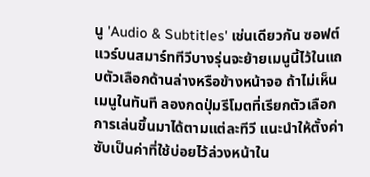นู 'Audio & Subtitles' เช่นเดียวกัน ซอฟต์แวร์บนสมาร์ททีวีบางรุ่นจะย้ายเมนูนี้ไว้ในแถบตัวเลือกด้านล่างหรือข้างหน้าจอ ถ้าไม่เห็นเมนูในทันที ลองกดปุ่มรีโมตที่เรียกตัวเลือกการเล่นขึ้นมาได้ตามแต่ละทีวี แนะนำให้ตั้งค่าซับเป็นค่าที่ใช้บ่อยไว้ล่วงหน้าใน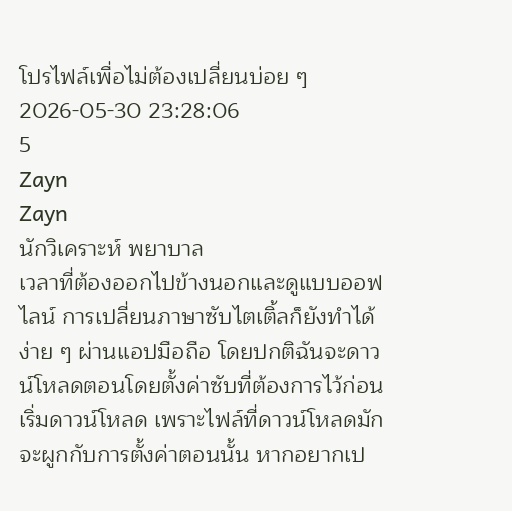โปรไฟล์เพื่อไม่ต้องเปลี่ยนบ่อย ๆ
2026-05-30 23:28:06
5
Zayn
Zayn
นักวิเคราะห์ พยาบาล
เวลาที่ต้องออกไปข้างนอกและดูแบบออฟไลน์ การเปลี่ยนภาษาซับไตเติ้ลก็ยังทำได้ง่าย ๆ ผ่านแอปมือถือ โดยปกติฉันจะดาวน์โหลดตอนโดยตั้งค่าซับที่ต้องการไว้ก่อนเริ่มดาวน์โหลด เพราะไฟล์ที่ดาวน์โหลดมักจะผูกกับการตั้งค่าตอนนั้น หากอยากเป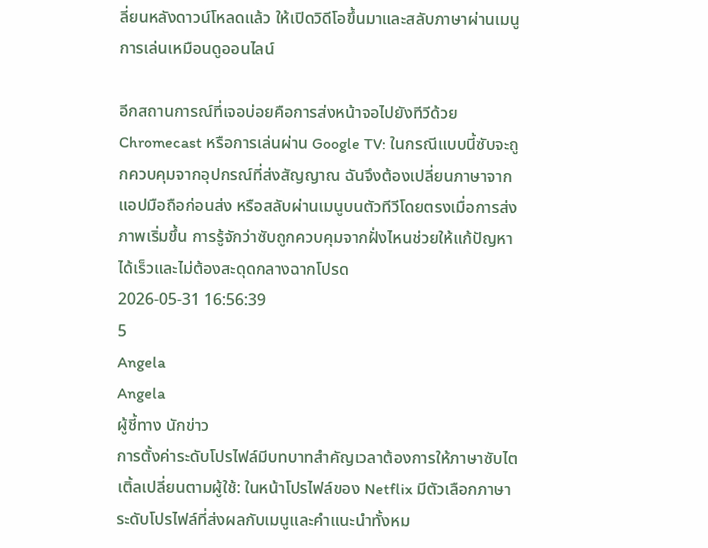ลี่ยนหลังดาวน์โหลดแล้ว ให้เปิดวิดีโอขึ้นมาและสลับภาษาผ่านเมนูการเล่นเหมือนดูออนไลน์

อีกสถานการณ์ที่เจอบ่อยคือการส่งหน้าจอไปยังทีวีด้วย Chromecast หรือการเล่นผ่าน Google TV: ในกรณีแบบนี้ซับจะถูกควบคุมจากอุปกรณ์ที่ส่งสัญญาณ ฉันจึงต้องเปลี่ยนภาษาจากแอปมือถือก่อนส่ง หรือสลับผ่านเมนูบนตัวทีวีโดยตรงเมื่อการส่งภาพเริ่มขึ้น การรู้จักว่าซับถูกควบคุมจากฝั่งไหนช่วยให้แก้ปัญหาได้เร็วและไม่ต้องสะดุดกลางฉากโปรด
2026-05-31 16:56:39
5
Angela
Angela
ผู้ชี้ทาง นักข่าว
การตั้งค่าระดับโปรไฟล์มีบทบาทสำคัญเวลาต้องการให้ภาษาซับไตเติ้ลเปลี่ยนตามผู้ใช้: ในหน้าโปรไฟล์ของ Netflix มีตัวเลือกภาษาระดับโปรไฟล์ที่ส่งผลกับเมนูและคำแนะนำทั้งหม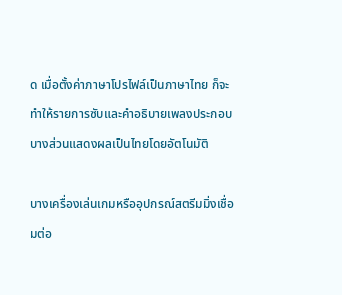ด เมื่อตั้งค่าภาษาโปรไฟล์เป็นภาษาไทย ก็จะทำให้รายการซับและคำอธิบายเพลงประกอบบางส่วนแสดงผลเป็นไทยโดยอัตโนมัติ

บางเครื่องเล่นเกมหรืออุปกรณ์สตรีมมิ่งเชื่อมต่อ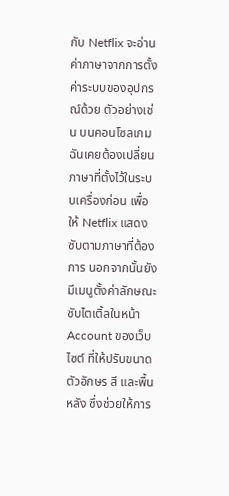กับ Netflix จะอ่านค่าภาษาจากการตั้งค่าระบบของอุปกรณ์ด้วย ตัวอย่างเช่น บนคอนโซลเกม ฉันเคยต้องเปลี่ยนภาษาที่ตั้งไว้ในระบบเครื่องก่อน เพื่อให้ Netflix แสดงซับตามภาษาที่ต้องการ นอกจากนั้นยังมีเมนูตั้งค่าลักษณะซับไตเติ้ลในหน้า Account ของเว็บไซต์ ที่ให้ปรับขนาดตัวอักษร สี และพื้นหลัง ซึ่งช่วยให้การ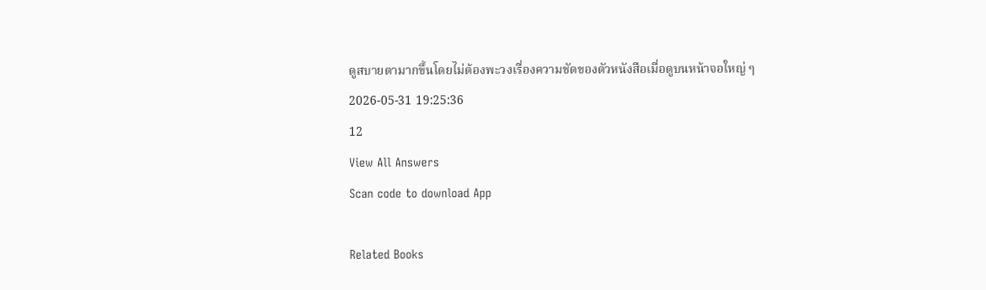ดูสบายตามากขึ้นโดยไม่ต้องพะวงเรื่องความชัดของตัวหนังสือเมื่อดูบนหน้าจอใหญ่ ๆ
2026-05-31 19:25:36
12
View All Answers
Scan code to download App

Related Books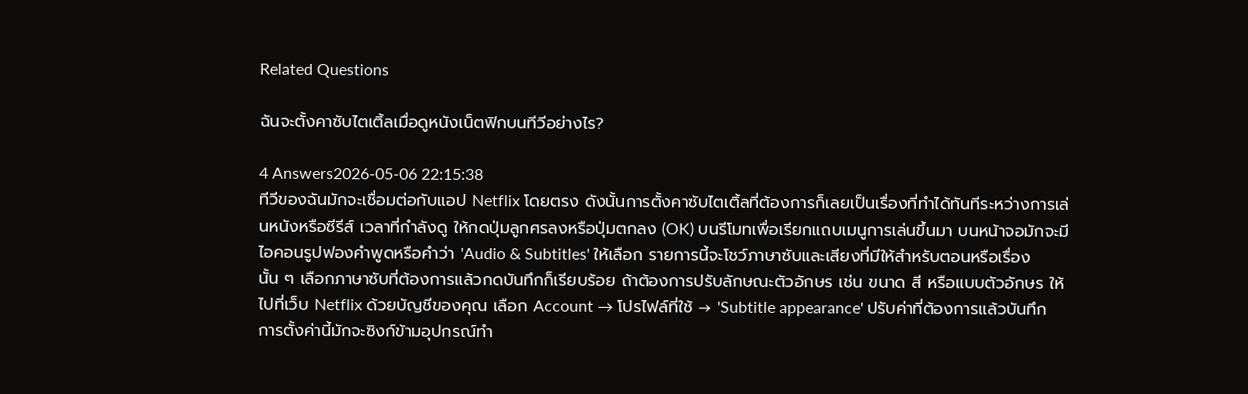Related Questions

ฉันจะตั้งคาซับไตเติ้ลเมื่อดูหนังเน็ตฟิกบนทีวีอย่างไร?

4 Answers2026-05-06 22:15:38
ทีวีของฉันมักจะเชื่อมต่อกับแอป Netflix โดยตรง ดังนั้นการตั้งคาซับไตเติ้ลที่ต้องการก็เลยเป็นเรื่องที่ทำได้ทันทีระหว่างการเล่นหนังหรือซีรีส์ เวลาที่กำลังดู ให้กดปุ่มลูกศรลงหรือปุ่มตกลง (OK) บนรีโมทเพื่อเรียกแถบเมนูการเล่นขึ้นมา บนหน้าจอมักจะมีไอคอนรูปฟองคำพูดหรือคำว่า 'Audio & Subtitles' ให้เลือก รายการนี้จะโชว์ภาษาซับและเสียงที่มีให้สำหรับตอนหรือเรื่องนั้น ๆ เลือกภาษาซับที่ต้องการแล้วกดบันทึกก็เรียบร้อย ถ้าต้องการปรับลักษณะตัวอักษร เช่น ขนาด สี หรือแบบตัวอักษร ให้ไปที่เว็บ Netflix ด้วยบัญชีของคุณ เลือก Account → โปรไฟล์ที่ใช้ → 'Subtitle appearance' ปรับค่าที่ต้องการแล้วบันทึก การตั้งค่านี้มักจะซิงก์ข้ามอุปกรณ์ทำ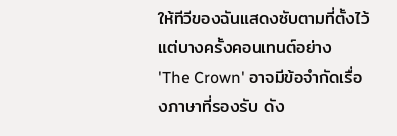ให้ทีวีของฉันแสดงซับตามที่ตั้งไว้ แต่บางครั้งคอนเทนต์อย่าง 'The Crown' อาจมีข้อจำกัดเรื่องภาษาที่รองรับ ดัง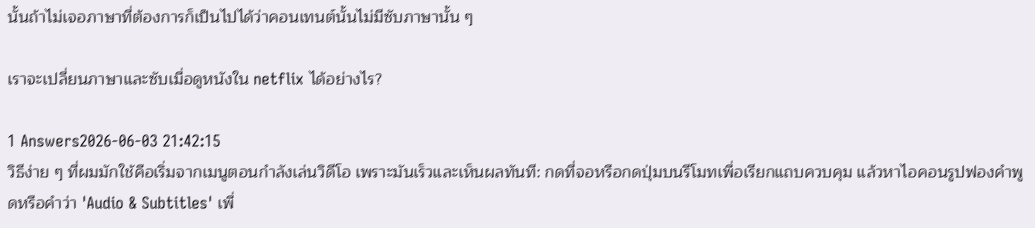นั้นถ้าไม่เจอภาษาที่ต้องการก็เป็นไปได้ว่าคอนเทนต์นั้นไม่มีซับภาษานั้น ๆ

เราจะเปลี่ยนภาษาและซับเมื่อดูหนังใน netflix ได้อย่างไร?

1 Answers2026-06-03 21:42:15
วิธีง่าย ๆ ที่ผมมักใช้คือเริ่มจากเมนูตอนกำลังเล่นวิดีโอ เพราะมันเร็วและเห็นผลทันที: กดที่จอหรือกดปุ่มบนรีโมทเพื่อเรียกแถบควบคุม แล้วหาไอคอนรูปฟองคำพูดหรือคำว่า 'Audio & Subtitles' เพื่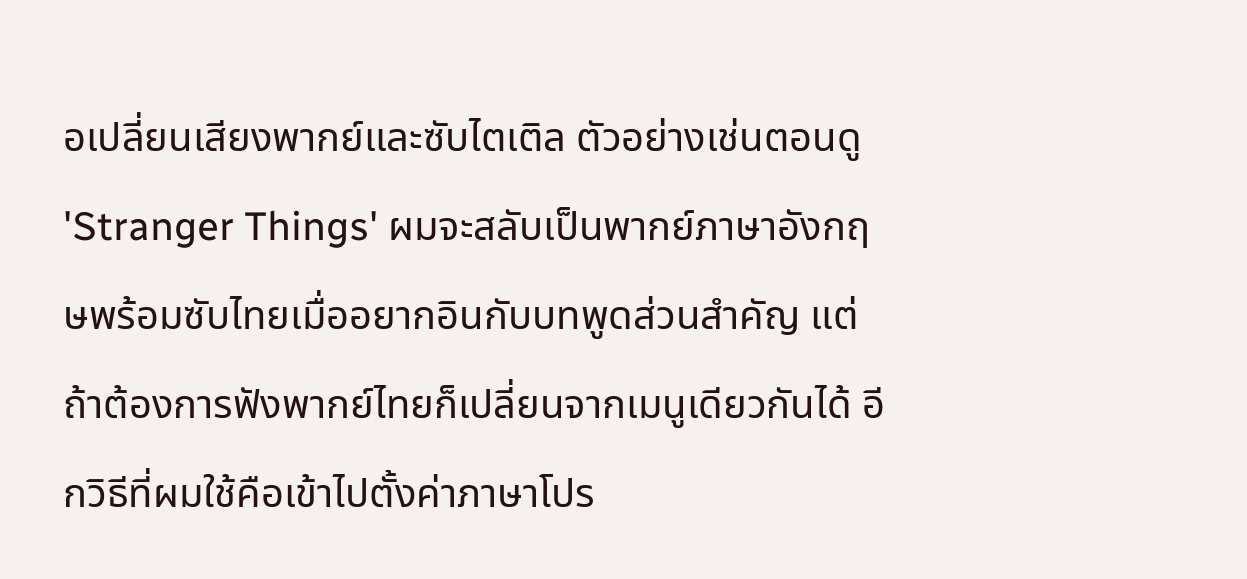อเปลี่ยนเสียงพากย์และซับไตเติล ตัวอย่างเช่นตอนดู 'Stranger Things' ผมจะสลับเป็นพากย์ภาษาอังกฤษพร้อมซับไทยเมื่ออยากอินกับบทพูดส่วนสำคัญ แต่ถ้าต้องการฟังพากย์ไทยก็เปลี่ยนจากเมนูเดียวกันได้ อีกวิธีที่ผมใช้คือเข้าไปตั้งค่าภาษาโปร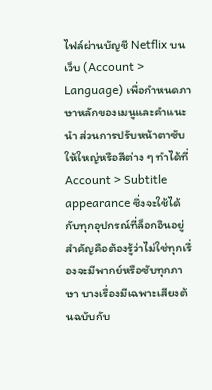ไฟล์ผ่านบัญชี Netflix บนเว็บ (Account > Language) เพื่อกำหนดภาษาหลักของเมนูและคำแนะนำ ส่วนการปรับหน้าตาซับให้ใหญ่หรือสีต่าง ๆ ทำได้ที่ Account > Subtitle appearance ซึ่งจะใช้ได้กับทุกอุปกรณ์ที่ล็อกอินอยู่ สำคัญคือต้องรู้ว่าไม่ใช่ทุกเรื่องจะมีพากย์หรือซับทุกภาษา บางเรื่องมีเฉพาะเสียงต้นฉบับกับ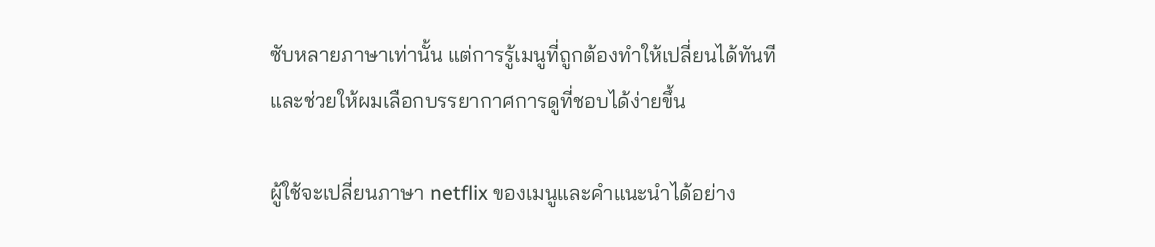ซับหลายภาษาเท่านั้น แต่การรู้เมนูที่ถูกต้องทำให้เปลี่ยนได้ทันทีและช่วยให้ผมเลือกบรรยากาศการดูที่ชอบได้ง่ายขึ้น

ผู้ใช้จะเปลี่ยนภาษา netflix ของเมนูและคำแนะนำได้อย่าง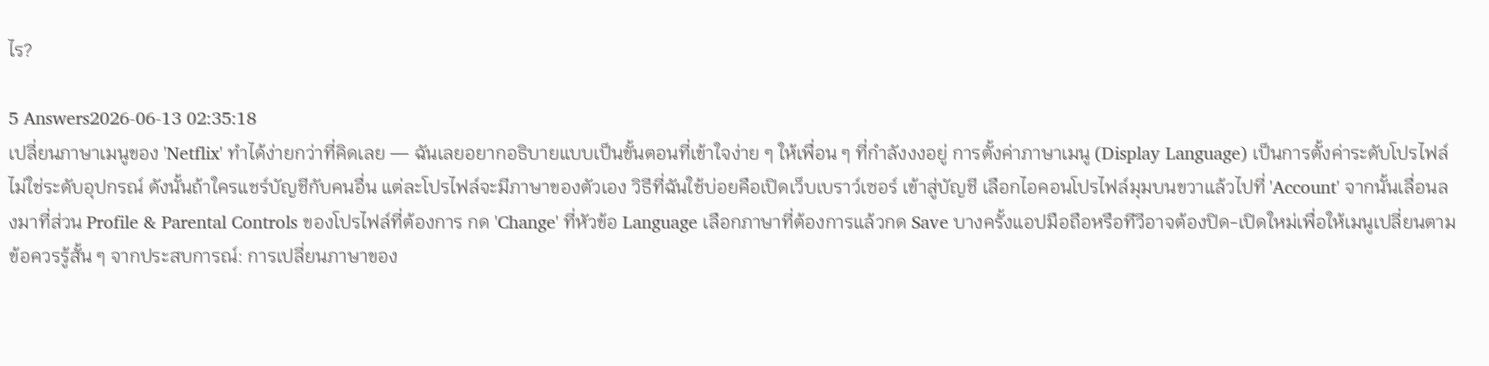ไร?

5 Answers2026-06-13 02:35:18
เปลี่ยนภาษาเมนูของ 'Netflix' ทำได้ง่ายกว่าที่คิดเลย — ฉันเลยอยากอธิบายแบบเป็นขั้นตอนที่เข้าใจง่าย ๆ ให้เพื่อน ๆ ที่กำลังงงอยู่ การตั้งค่าภาษาเมนู (Display Language) เป็นการตั้งค่าระดับโปรไฟล์ ไม่ใช่ระดับอุปกรณ์ ดังนั้นถ้าใครแชร์บัญชีกับคนอื่น แต่ละโปรไฟล์จะมีภาษาของตัวเอง วิธีที่ฉันใช้บ่อยคือเปิดเว็บเบราว์เซอร์ เข้าสู่บัญชี เลือกไอคอนโปรไฟล์มุมบนขวาแล้วไปที่ 'Account' จากนั้นเลื่อนลงมาที่ส่วน Profile & Parental Controls ของโปรไฟล์ที่ต้องการ กด 'Change' ที่หัวข้อ Language เลือกภาษาที่ต้องการแล้วกด Save บางครั้งแอปมือถือหรือทีวีอาจต้องปิด-เปิดใหม่เพื่อให้เมนูเปลี่ยนตาม ข้อควรรู้สั้น ๆ จากประสบการณ์: การเปลี่ยนภาษาของ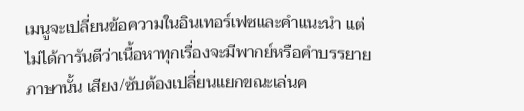เมนูจะเปลี่ยนข้อความในอินเทอร์เฟซและคำแนะนำ แต่ไม่ได้การันตีว่าเนื้อหาทุกเรื่องจะมีพากย์หรือคำบรรยายภาษานั้น เสียง/ซับต้องเปลี่ยนแยกขณะเล่นค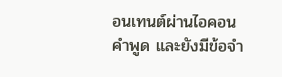อนเทนต์ผ่านไอคอนคำพูด และยังมีข้อจำ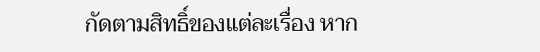กัดตามสิทธิ์ของแต่ละเรื่อง หาก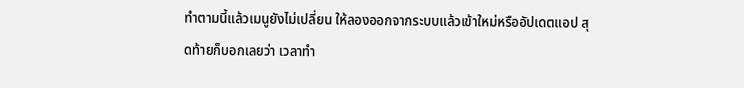ทำตามนี้แล้วเมนูยังไม่เปลี่ยน ให้ลองออกจากระบบแล้วเข้าใหม่หรืออัปเดตแอป สุดท้ายก็บอกเลยว่า เวลาทำ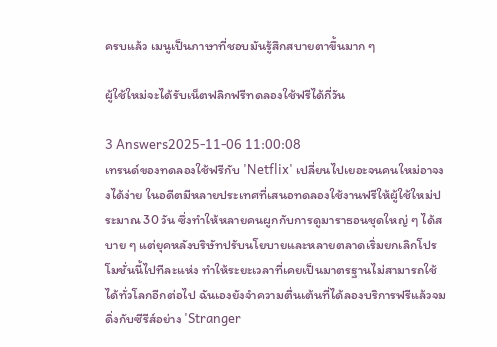ครบแล้ว เมนูเป็นภาษาที่ชอบมันรู้สึกสบายตาขึ้นมาก ๆ

ผู้ใช้ใหม่จะได้รับเน็ตฟลิกฟรีทดลองใช้ฟรีได้กี่วัน

3 Answers2025-11-06 11:00:08
เทรนด์ของทดลองใช้ฟรีกับ 'Netflix' เปลี่ยนไปเยอะจนคนใหม่อาจงงได้ง่าย ในอดีตมีหลายประเทศที่เสนอทดลองใช้งานฟรีให้ผู้ใช้ใหม่ประมาณ 30 วัน ซึ่งทำให้หลายคนผูกกับการดูมาราธอนชุดใหญ่ ๆ ได้สบาย ๆ แต่ยุคหลังบริษัทปรับนโยบายและหลายตลาดเริ่มยกเลิกโปรโมชั่นนี้ไปทีละแห่ง ทำให้ระยะเวลาที่เคยเป็นมาตรฐานไม่สามารถใช้ได้ทั่วโลกอีกต่อไป ฉันเองยังจำความตื่นเต้นที่ได้ลองบริการฟรีแล้วจมดิ่งกับซีรีส์อย่าง 'Stranger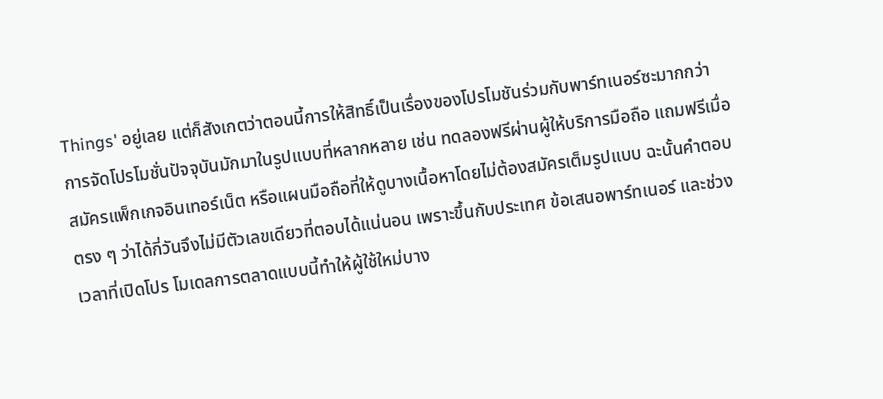Things' อยู่เลย แต่ก็สังเกตว่าตอนนี้การให้สิทธิ์เป็นเรื่องของโปรโมชันร่วมกับพาร์ทเนอร์ซะมากกว่า การจัดโปรโมชั่นปัจจุบันมักมาในรูปแบบที่หลากหลาย เช่น ทดลองฟรีผ่านผู้ให้บริการมือถือ แถมฟรีเมื่อสมัครแพ็กเกจอินเทอร์เน็ต หรือแผนมือถือที่ให้ดูบางเนื้อหาโดยไม่ต้องสมัครเต็มรูปแบบ ฉะนั้นคำตอบตรง ๆ ว่าได้กี่วันจึงไม่มีตัวเลขเดียวที่ตอบได้แน่นอน เพราะขึ้นกับประเทศ ข้อเสนอพาร์ทเนอร์ และช่วงเวลาที่เปิดโปร โมเดลการตลาดแบบนี้ทำให้ผู้ใช้ใหม่บาง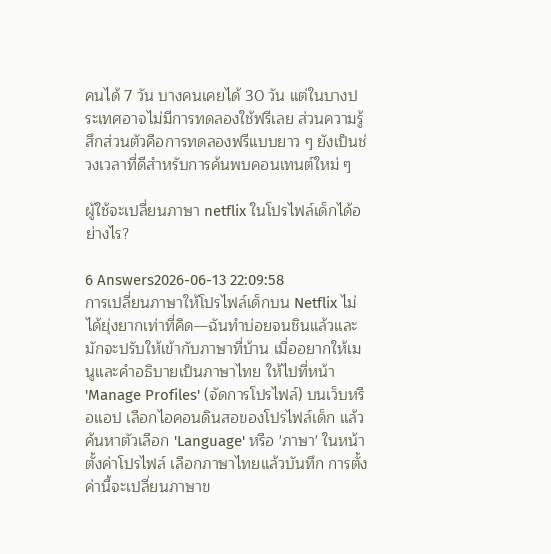คนได้ 7 วัน บางคนเคยได้ 30 วัน แต่ในบางประเทศอาจไม่มีการทดลองใช้ฟรีเลย ส่วนความรู้สึกส่วนตัวคือการทดลองฟรีแบบยาว ๆ ยังเป็นช่วงเวลาที่ดีสำหรับการค้นพบคอนเทนต์ใหม่ ๆ

ผู้ใช้จะเปลี่ยนภาษา netflix ในโปรไฟล์เด็กได้อย่างไร?

6 Answers2026-06-13 22:09:58
การเปลี่ยนภาษาให้โปรไฟล์เด็กบน Netflix ไม่ได้ยุ่งยากเท่าที่คิด—ฉันทำบ่อยจนชินแล้วและมักจะปรับให้เข้ากับภาษาที่บ้าน เมื่ออยากให้เมนูและคำอธิบายเป็นภาษาไทย ให้ไปที่หน้า 'Manage Profiles' (จัดการโปรไฟล์) บนเว็บหรือแอป เลือกไอคอนดินสอของโปรไฟล์เด็ก แล้วค้นหาตัวเลือก 'Language' หรือ 'ภาษา' ในหน้าตั้งค่าโปรไฟล์ เลือกภาษาไทยแล้วบันทึก การตั้งค่านี้จะเปลี่ยนภาษาข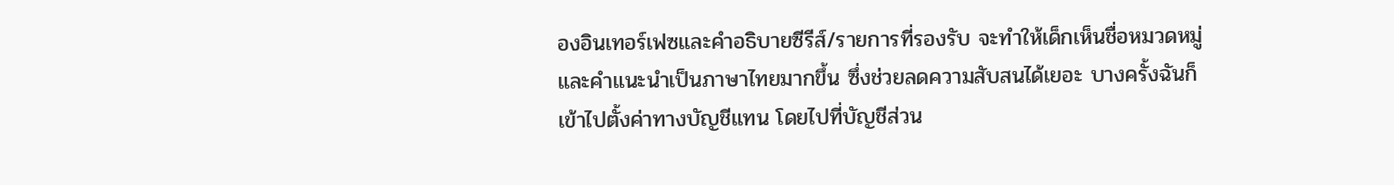องอินเทอร์เฟซและคำอธิบายซีรีส์/รายการที่รองรับ จะทำให้เด็กเห็นชื่อหมวดหมู่และคำแนะนำเป็นภาษาไทยมากขึ้น ซึ่งช่วยลดความสับสนได้เยอะ บางครั้งฉันก็เข้าไปตั้งค่าทางบัญชีแทน โดยไปที่บัญชีส่วน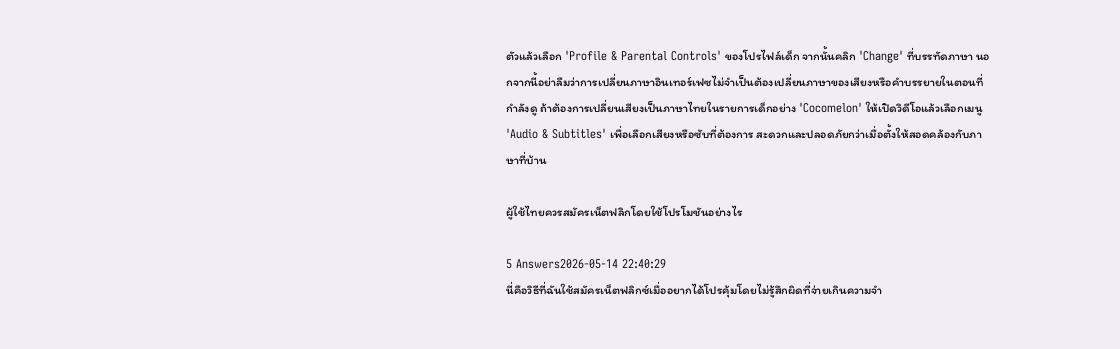ตัวแล้วเลือก 'Profile & Parental Controls' ของโปรไฟล์เด็ก จากนั้นคลิก 'Change' ที่บรรทัดภาษา นอกจากนี้อย่าลืมว่าการเปลี่ยนภาษาอินเทอร์เฟซไม่จำเป็นต้องเปลี่ยนภาษาของเสียงหรือคำบรรยายในตอนที่กำลังดู ถ้าต้องการเปลี่ยนเสียงเป็นภาษาไทยในรายการเด็กอย่าง 'Cocomelon' ให้เปิดวิดีโอแล้วเลือกเมนู 'Audio & Subtitles' เพื่อเลือกเสียงหรือซับที่ต้องการ สะดวกและปลอดภัยกว่าเมื่อตั้งให้สอดคล้องกับภาษาที่บ้าน

ผู้ใช้ไทยควรสมัครเน็ตฟลิกโดยใช้โปรโมชันอย่างไร

5 Answers2026-05-14 22:40:29
นี่คือวิธีที่ฉันใช้สมัครเน็ตฟลิกซ์เมื่ออยากได้โปรคุ้มโดยไม่รู้สึกผิดที่จ่ายเกินความจำ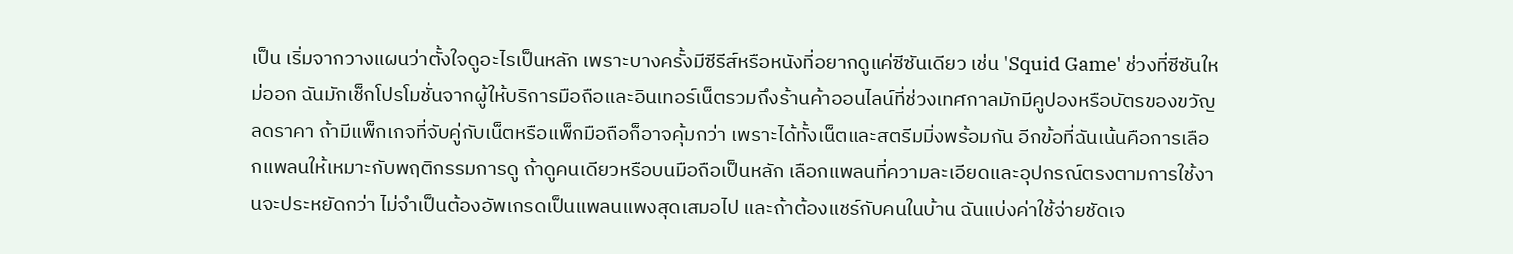เป็น เริ่มจากวางแผนว่าตั้งใจดูอะไรเป็นหลัก เพราะบางครั้งมีซีรีส์หรือหนังที่อยากดูแค่ซีซันเดียว เช่น 'Squid Game' ช่วงที่ซีซันใหม่ออก ฉันมักเช็กโปรโมชั่นจากผู้ให้บริการมือถือและอินเทอร์เน็ตรวมถึงร้านค้าออนไลน์ที่ช่วงเทศกาลมักมีคูปองหรือบัตรของขวัญลดราคา ถ้ามีแพ็กเกจที่จับคู่กับเน็ตหรือแพ็กมือถือก็อาจคุ้มกว่า เพราะได้ทั้งเน็ตและสตรีมมิ่งพร้อมกัน อีกข้อที่ฉันเน้นคือการเลือกแพลนให้เหมาะกับพฤติกรรมการดู ถ้าดูคนเดียวหรือบนมือถือเป็นหลัก เลือกแพลนที่ความละเอียดและอุปกรณ์ตรงตามการใช้งานจะประหยัดกว่า ไม่จำเป็นต้องอัพเกรดเป็นแพลนแพงสุดเสมอไป และถ้าต้องแชร์กับคนในบ้าน ฉันแบ่งค่าใช้จ่ายชัดเจ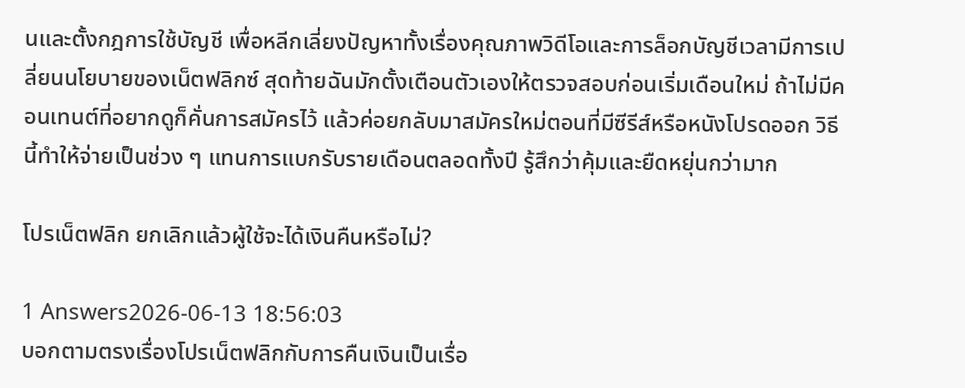นและตั้งกฎการใช้บัญชี เพื่อหลีกเลี่ยงปัญหาทั้งเรื่องคุณภาพวิดีโอและการล็อกบัญชีเวลามีการเปลี่ยนนโยบายของเน็ตฟลิกซ์ สุดท้ายฉันมักตั้งเตือนตัวเองให้ตรวจสอบก่อนเริ่มเดือนใหม่ ถ้าไม่มีคอนเทนต์ที่อยากดูก็คั่นการสมัครไว้ แล้วค่อยกลับมาสมัครใหม่ตอนที่มีซีรีส์หรือหนังโปรดออก วิธีนี้ทำให้จ่ายเป็นช่วง ๆ แทนการแบกรับรายเดือนตลอดทั้งปี รู้สึกว่าคุ้มและยืดหยุ่นกว่ามาก

โปรเน็ตฟลิก ยกเลิกแล้วผู้ใช้จะได้เงินคืนหรือไม่?

1 Answers2026-06-13 18:56:03
บอกตามตรงเรื่องโปรเน็ตฟลิกกับการคืนเงินเป็นเรื่อ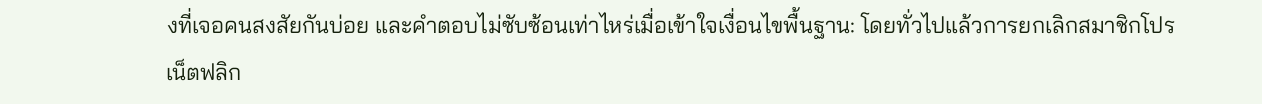งที่เจอคนสงสัยกันบ่อย และคำตอบไม่ซับซ้อนเท่าไหร่เมื่อเข้าใจเงื่อนไขพื้นฐาน: โดยทั่วไปแล้วการยกเลิกสมาชิกโปรเน็ตฟลิก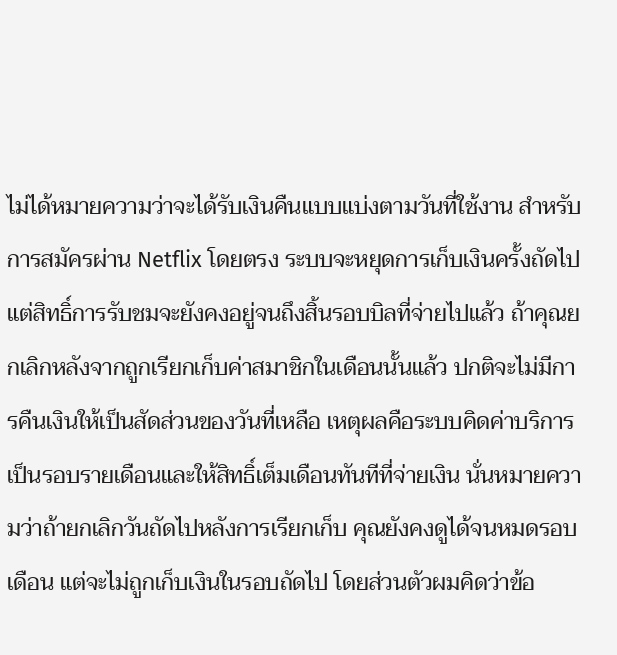ไม่ได้หมายความว่าจะได้รับเงินคืนแบบแบ่งตามวันที่ใช้งาน สำหรับการสมัครผ่าน Netflix โดยตรง ระบบจะหยุดการเก็บเงินครั้งถัดไป แต่สิทธิ์การรับชมจะยังคงอยู่จนถึงสิ้นรอบบิลที่จ่ายไปแล้ว ถ้าคุณยกเลิกหลังจากถูกเรียกเก็บค่าสมาชิกในเดือนนั้นแล้ว ปกติจะไม่มีการคืนเงินให้เป็นสัดส่วนของวันที่เหลือ เหตุผลคือระบบคิดค่าบริการเป็นรอบรายเดือนและให้สิทธิ์เต็มเดือนทันทีที่จ่ายเงิน นั่นหมายความว่าถ้ายกเลิกวันถัดไปหลังการเรียกเก็บ คุณยังคงดูได้จนหมดรอบเดือน แต่จะไม่ถูกเก็บเงินในรอบถัดไป โดยส่วนตัวผมคิดว่าข้อ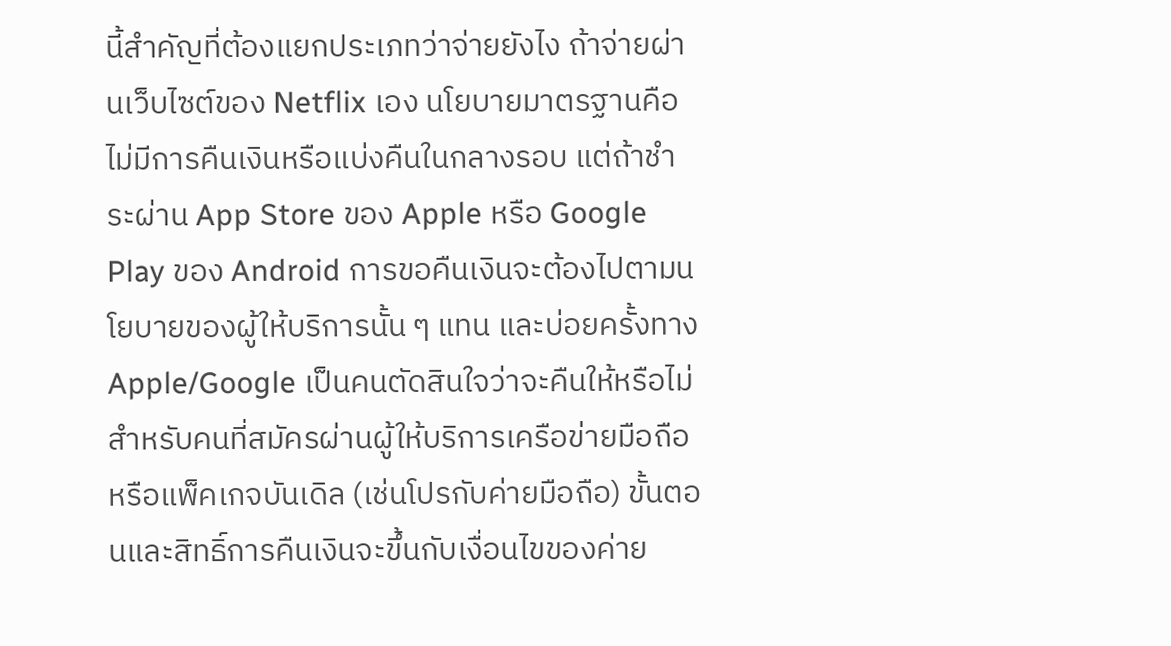นี้สำคัญที่ต้องแยกประเภทว่าจ่ายยังไง ถ้าจ่ายผ่านเว็บไซต์ของ Netflix เอง นโยบายมาตรฐานคือไม่มีการคืนเงินหรือแบ่งคืนในกลางรอบ แต่ถ้าชำระผ่าน App Store ของ Apple หรือ Google Play ของ Android การขอคืนเงินจะต้องไปตามนโยบายของผู้ให้บริการนั้น ๆ แทน และบ่อยครั้งทาง Apple/Google เป็นคนตัดสินใจว่าจะคืนให้หรือไม่ สำหรับคนที่สมัครผ่านผู้ให้บริการเครือข่ายมือถือหรือแพ็คเกจบันเดิล (เช่นโปรกับค่ายมือถือ) ขั้นตอนและสิทธิ์การคืนเงินจะขึ้นกับเงื่อนไขของค่าย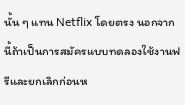นั้น ๆ แทน Netflix โดยตรง นอกจากนี้ถ้าเป็นการสมัครแบบทดลองใช้งานฟรีและยกเลิกก่อนห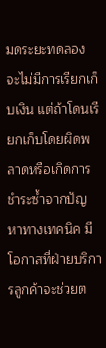มดระยะทดลอง จะไม่มีการเรียกเก็บเงิน แต่ถ้าโดนเรียกเก็บโดยผิดพลาดหรือเกิดการชำระซ้ำจากปัญหาทางเทคนิค มีโอกาสที่ฝ่ายบริการลูกค้าจะช่วยต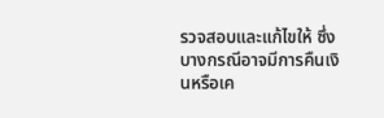รวจสอบและแก้ไขให้ ซึ่งบางกรณีอาจมีการคืนเงินหรือเค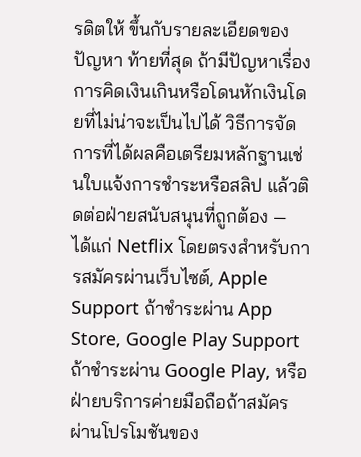รดิตให้ ขึ้นกับรายละเอียดของปัญหา ท้ายที่สุด ถ้ามีปัญหาเรื่องการคิดเงินเกินหรือโดนหักเงินโดยที่ไม่น่าจะเป็นไปได้ วิธีการจัดการที่ได้ผลคือเตรียมหลักฐานเช่นใบแจ้งการชำระหรือสลิป แล้วติดต่อฝ่ายสนับสนุนที่ถูกต้อง — ได้แก่ Netflix โดยตรงสำหรับการสมัครผ่านเว็บไซต์, Apple Support ถ้าชำระผ่าน App Store, Google Play Support ถ้าชำระผ่าน Google Play, หรือฝ่ายบริการค่ายมือถือถ้าสมัครผ่านโปรโมชันของ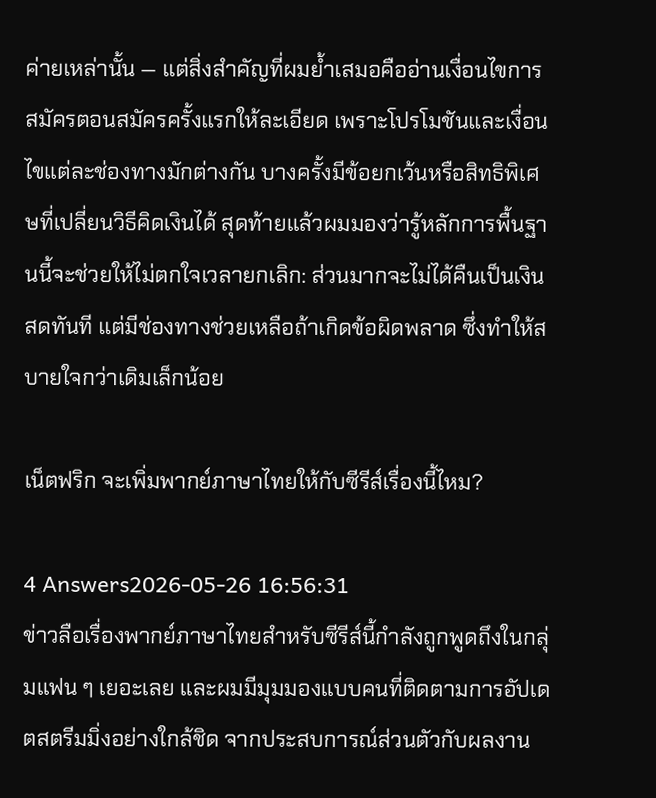ค่ายเหล่านั้น — แต่สิ่งสำคัญที่ผมย้ำเสมอคืออ่านเงื่อนไขการสมัครตอนสมัครครั้งแรกให้ละเอียด เพราะโปรโมชันและเงื่อนไขแต่ละช่องทางมักต่างกัน บางครั้งมีข้อยกเว้นหรือสิทธิพิเศษที่เปลี่ยนวิธีคิดเงินได้ สุดท้ายแล้วผมมองว่ารู้หลักการพื้นฐานนี้จะช่วยให้ไม่ตกใจเวลายกเลิก: ส่วนมากจะไม่ได้คืนเป็นเงินสดทันที แต่มีช่องทางช่วยเหลือถ้าเกิดข้อผิดพลาด ซึ่งทำให้สบายใจกว่าเดิมเล็กน้อย

เน็ตฟริก จะเพิ่มพากย์ภาษาไทยให้กับซีรีส์เรื่องนี้ไหม?

4 Answers2026-05-26 16:56:31
ข่าวลือเรื่องพากย์ภาษาไทยสำหรับซีรีส์นี้กำลังถูกพูดถึงในกลุ่มแฟน ๆ เยอะเลย และผมมีมุมมองแบบคนที่ติดตามการอัปเดตสตรีมมิ่งอย่างใกล้ชิด จากประสบการณ์ส่วนตัวกับผลงาน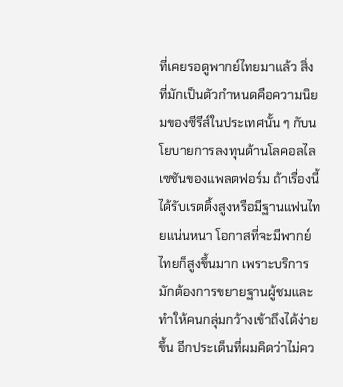ที่เคยรอดูพากย์ไทยมาแล้ว สิ่งที่มักเป็นตัวกำหนดคือความนิยมของซีรีส์ในประเทศนั้น ๆ กับนโยบายการลงทุนด้านโลคอลไลเซชันของแพลตฟอร์ม ถ้าเรื่องนี้ได้รับเรตติ้งสูงหรือมีฐานแฟนไทยแน่นหนา โอกาสที่จะมีพากย์ไทยก็สูงขึ้นมาก เพราะบริการมักต้องการขยายฐานผู้ชมและทำให้คนกลุ่มกว้างเข้าถึงได้ง่ายขึ้น อีกประเด็นที่ผมคิดว่าไม่คว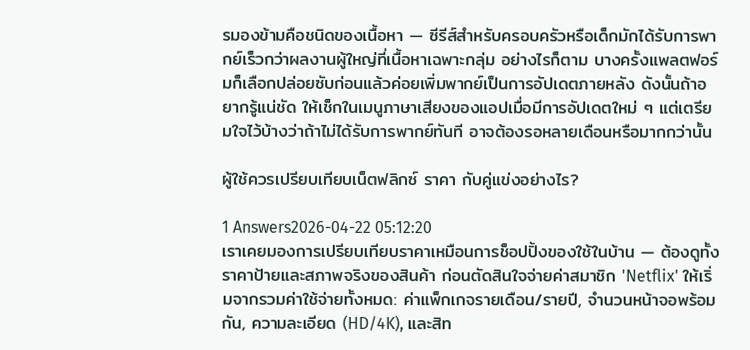รมองข้ามคือชนิดของเนื้อหา — ซีรีส์สำหรับครอบครัวหรือเด็กมักได้รับการพากย์เร็วกว่าผลงานผู้ใหญ่ที่เนื้อหาเฉพาะกลุ่ม อย่างไรก็ตาม บางครั้งแพลตฟอร์มก็เลือกปล่อยซับก่อนแล้วค่อยเพิ่มพากย์เป็นการอัปเดตภายหลัง ดังนั้นถ้าอยากรู้แน่ชัด ให้เช็กในเมนูภาษาเสียงของแอปเมื่อมีการอัปเดตใหม่ ๆ แต่เตรียมใจไว้บ้างว่าถ้าไม่ได้รับการพากย์ทันที อาจต้องรอหลายเดือนหรือมากกว่านั้น

ผู้ใช้ควรเปรียบเทียบเน็ตฟลิกซ์ ราคา กับคู่แข่งอย่างไร?

1 Answers2026-04-22 05:12:20
เราเคยมองการเปรียบเทียบราคาเหมือนการช็อปปิ้งของใช้ในบ้าน — ต้องดูทั้งราคาป้ายและสภาพจริงของสินค้า ก่อนตัดสินใจจ่ายค่าสมาชิก 'Netflix' ให้เริ่มจากรวมค่าใช้จ่ายทั้งหมด: ค่าแพ็กเกจรายเดือน/รายปี, จำนวนหน้าจอพร้อมกัน, ความละเอียด (HD/4K), และสิท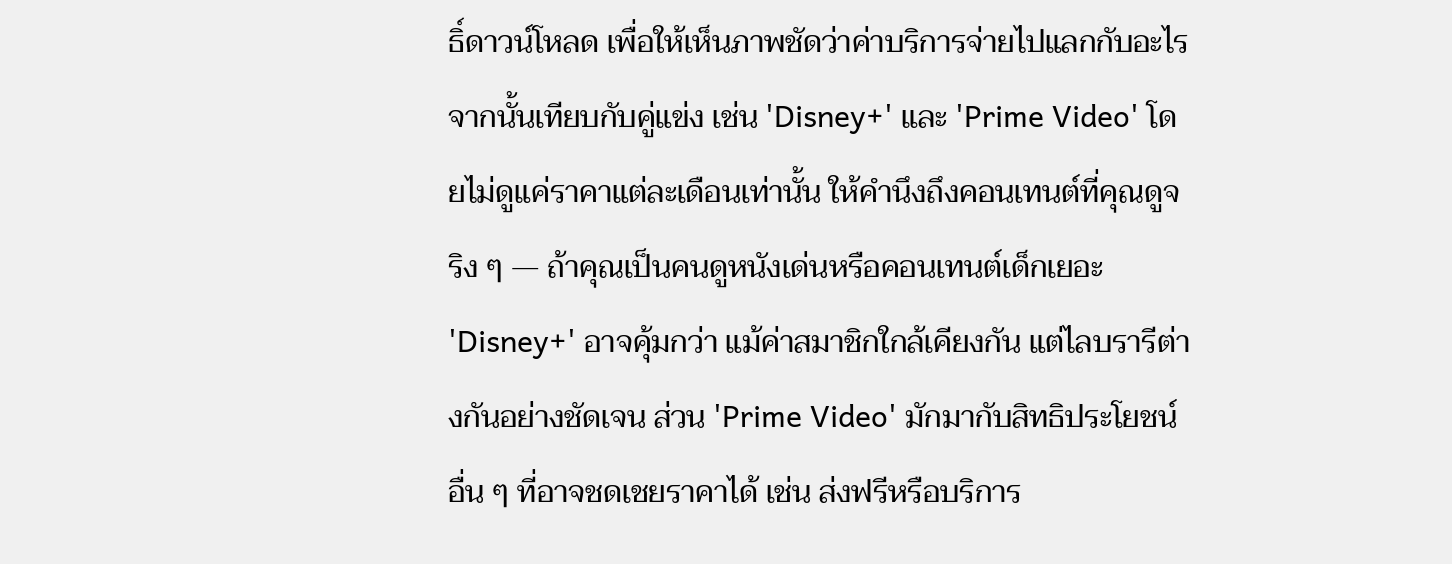ธิ์ดาวน์โหลด เพื่อให้เห็นภาพชัดว่าค่าบริการจ่ายไปแลกกับอะไร จากนั้นเทียบกับคู่แข่ง เช่น 'Disney+' และ 'Prime Video' โดยไม่ดูแค่ราคาแต่ละเดือนเท่านั้น ให้คำนึงถึงคอนเทนต์ที่คุณดูจริง ๆ — ถ้าคุณเป็นคนดูหนังเด่นหรือคอนเทนต์เด็กเยอะ 'Disney+' อาจคุ้มกว่า แม้ค่าสมาชิกใกล้เคียงกัน แต่ไลบรารีต่างกันอย่างชัดเจน ส่วน 'Prime Video' มักมากับสิทธิประโยชน์อื่น ๆ ที่อาจชดเชยราคาได้ เช่น ส่งฟรีหรือบริการ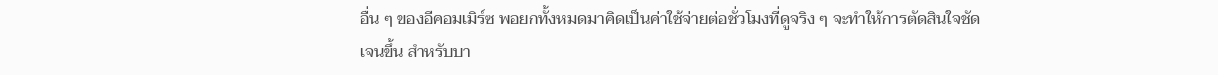อื่น ๆ ของอีคอมเมิร์ซ พอยกทั้งหมดมาคิดเป็นค่าใช้จ่ายต่อชั่วโมงที่ดูจริง ๆ จะทำให้การตัดสินใจชัดเจนขึ้น สำหรับบา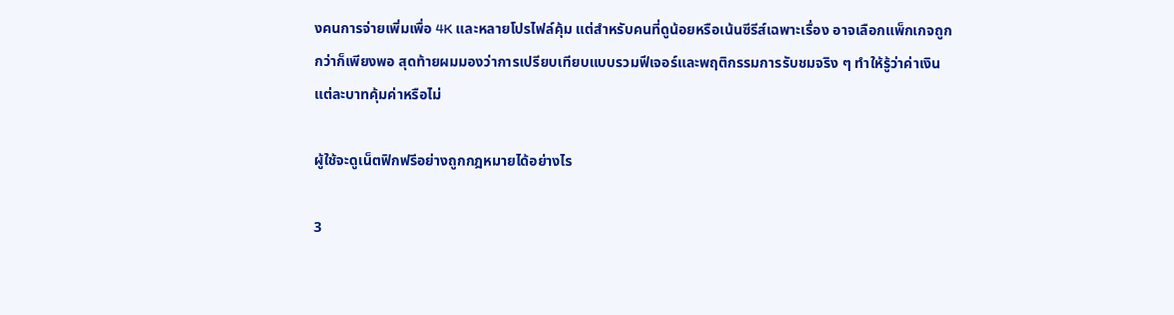งคนการจ่ายเพิ่มเพื่อ 4K และหลายโปรไฟล์คุ้ม แต่สำหรับคนที่ดูน้อยหรือเน้นซีรีส์เฉพาะเรื่อง อาจเลือกแพ็กเกจถูกกว่าก็เพียงพอ สุดท้ายผมมองว่าการเปรียบเทียบแบบรวมฟีเจอร์และพฤติกรรมการรับชมจริง ๆ ทำให้รู้ว่าค่าเงินแต่ละบาทคุ้มค่าหรือไม่

ผู้ใช้จะดูเน็ตฟิกฟรีอย่างถูกกฎหมายได้อย่างไร

3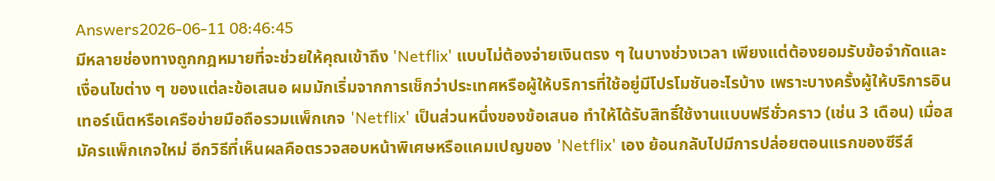Answers2026-06-11 08:46:45
มีหลายช่องทางถูกกฎหมายที่จะช่วยให้คุณเข้าถึง 'Netflix' แบบไม่ต้องจ่ายเงินตรง ๆ ในบางช่วงเวลา เพียงแต่ต้องยอมรับข้อจำกัดและเงื่อนไขต่าง ๆ ของแต่ละข้อเสนอ ผมมักเริ่มจากการเช็กว่าประเทศหรือผู้ให้บริการที่ใช้อยู่มีโปรโมชันอะไรบ้าง เพราะบางครั้งผู้ให้บริการอินเทอร์เน็ตหรือเครือข่ายมือถือรวมแพ็กเกจ 'Netflix' เป็นส่วนหนึ่งของข้อเสนอ ทำให้ได้รับสิทธิ์ใช้งานแบบฟรีชั่วคราว (เช่น 3 เดือน) เมื่อสมัครแพ็กเกจใหม่ อีกวิธีที่เห็นผลคือตรวจสอบหน้าพิเศษหรือแคมเปญของ 'Netflix' เอง ย้อนกลับไปมีการปล่อยตอนแรกของซีรีส์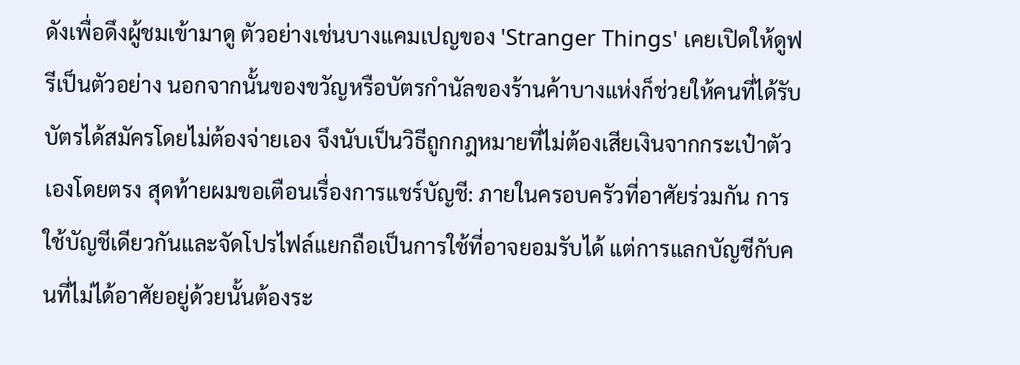ดังเพื่อดึงผู้ชมเข้ามาดู ตัวอย่างเช่นบางแคมเปญของ 'Stranger Things' เคยเปิดให้ดูฟรีเป็นตัวอย่าง นอกจากนั้นของขวัญหรือบัตรกำนัลของร้านค้าบางแห่งก็ช่วยให้คนที่ได้รับบัตรได้สมัครโดยไม่ต้องจ่ายเอง จึงนับเป็นวิธีถูกกฎหมายที่ไม่ต้องเสียเงินจากกระเป๋าตัวเองโดยตรง สุดท้ายผมขอเตือนเรื่องการแชร์บัญชี: ภายในครอบครัวที่อาศัยร่วมกัน การใช้บัญชีเดียวกันและจัดโปรไฟล์แยกถือเป็นการใช้ที่อาจยอมรับได้ แต่การแลกบัญชีกับคนที่ไม่ได้อาศัยอยู่ด้วยนั้นต้องระ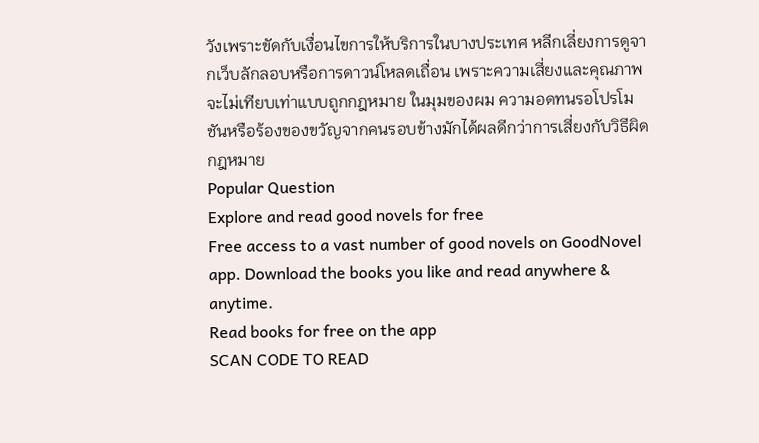วังเพราะขัดกับเงื่อนไขการให้บริการในบางประเทศ หลีกเลี่ยงการดูจากเว็บลักลอบหรือการดาวน์โหลดเถื่อน เพราะความเสี่ยงและคุณภาพจะไม่เทียบเท่าแบบถูกกฎหมาย ในมุมของผม ความอดทนรอโปรโมชันหรือร้องของขวัญจากคนรอบข้างมักได้ผลดีกว่าการเสี่ยงกับวิธีผิดกฎหมาย
Popular Question
Explore and read good novels for free
Free access to a vast number of good novels on GoodNovel app. Download the books you like and read anywhere & anytime.
Read books for free on the app
SCAN CODE TO READ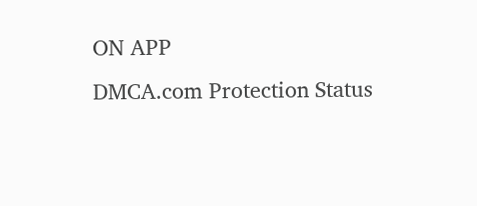ON APP
DMCA.com Protection Status